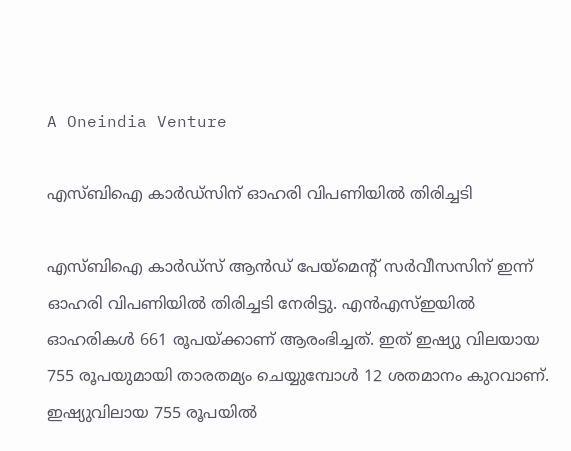A Oneindia Venture

എസ്‌ബി‌ഐ കാർഡ്‌സിന് ഓഹരി വിപണിയിൽ തിരിച്ചടി

എസ്‌ബി‌ഐ കാർഡ്‌സ് ആന്‍ഡ് പേയ്‌മെന്റ് സര്‍വീസസിന് ഇന്ന് ഓഹരി വിപണിയിൽ തിരിച്ചടി നേരിട്ടു. എൻ‌എസ്‌ഇയിൽ ഓഹരികൾ 661 രൂപയ്‌ക്കാണ് ആരംഭിച്ചത്. ഇത് ഇഷ്യു വിലയായ 755 രൂപയുമായി താരതമ്യം ചെയ്യുമ്പോൾ 12 ശതമാനം കുറവാണ്. ഇഷ്യുവിലായ 755 രൂപയില്‍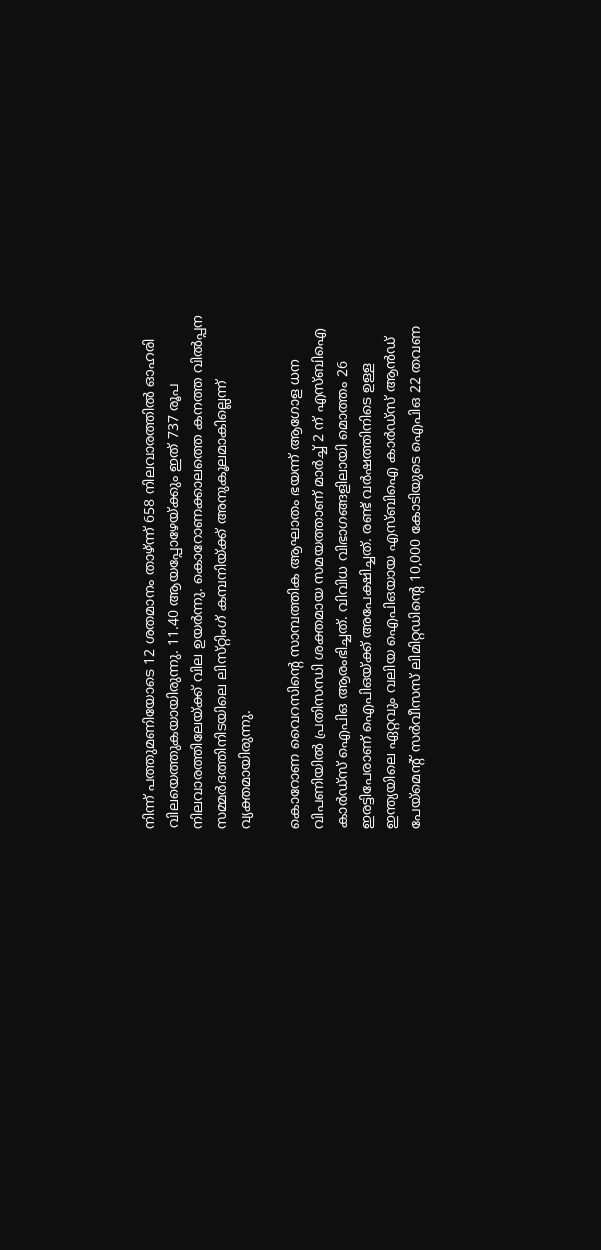നിന്ന് പത്തുമണിയോടെ 12 ശതമാനം താഴ്ന്ന് 658 നിലവാരത്തില്‍ ഓഹരി വിലയെത്തുകയായിരുന്നു. 11.40 ആയപ്പോഴേയ്ക്കും ഇത് 737 രൂപ നിലവാരത്തിലേയ്‌ക്ക് വില ഉയര്‍ന്നു. കൊറോണക്കാലത്തെ കനത്ത വിൽപ്പന സമ്മര്‍ദത്തിനിടയിലെ ലിസ്‌റ്റിംഗ് കമ്പനിയ്‌ക്ക് അനുകൂലമാകില്ലെന്ന് വ്യക്തമായിരുന്നു.

കൊറോണ വൈറസിന്റെ സാമ്പത്തിക ആഘാതം ഭയന്ന് ആഗോള ധന വിപണിയിൽ പ്രതിസന്ധി ശക്തമായ സമയത്താണ് മാർച്ച് 2 ന് എസ്ബിഐ കാര്‍ഡ്സ് ഐപിഒ ആരംഭിച്ചത്. വിവിധ വിഭാഗങ്ങളിലായി മൊത്തം 26 ഇരട്ടിപേരാണ് ഐപിഒയ്ക്ക് അപേക്ഷിച്ചത്. രണ്ട് വർഷത്തിനിടെ ഉള്ള ഇന്ത്യയിലെ ഏറ്റവും വലിയ ഐ‌പി‌ഒയായ എസ്‌ബി‌ഐ കാർഡ്‌സ് ആൻഡ് പേയ്‌മെന്റ് സർവീസസ് ലിമിറ്റഡിന്റെ 10,000 കോടിയുടെ ഐ‌പി‌ഒ 22 തവണ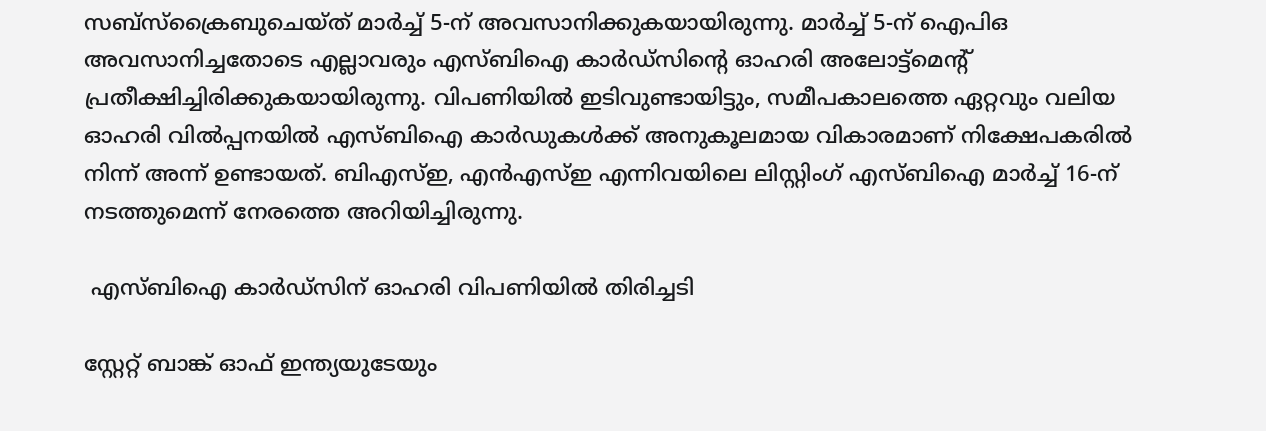സബ്‌സ്‌ക്രൈബുചെയ്‌ത് മാർച്ച് 5-ന് അവസാനിക്കുകയായിരുന്നു. മാർച്ച് 5-ന് ഐ‌പി‌ഒ അവസാനിച്ചതോടെ എല്ലാവരും എസ്‌ബിഐ കാർഡ്‌സിന്‍റെ ഓഹരി അലോട്ട്‌മെന്റ് പ്രതീക്ഷിച്ചിരിക്കുകയായിരുന്നു. വിപണിയിൽ ഇടിവുണ്ടായിട്ടും, സമീപകാലത്തെ ഏറ്റവും വലിയ ഓഹരി വിൽപ്പനയിൽ എസ്‌ബി‌ഐ കാർഡുകൾക്ക് അനുകൂലമായ വികാരമാണ് നിക്ഷേപകരില്‍ നിന്ന് അന്ന് ഉണ്ടായത്. ബി‌എസ്‌ഇ, എന്‍‌എസ്‌ഇ എന്നിവയിലെ ലിസ്റ്റിംഗ് എസ്ബിഐ മാര്‍ച്ച്‌ 16-ന് നടത്തുമെന്ന് നേരത്തെ അറിയിച്ചിരുന്നു.

 എസ്‌ബി‌ഐ കാർഡ്‌സിന് ഓഹരി വിപണിയിൽ തിരിച്ചടി

സ്റ്റേറ്റ് ബാങ്ക് ഓഫ് ഇന്ത്യയുടേയും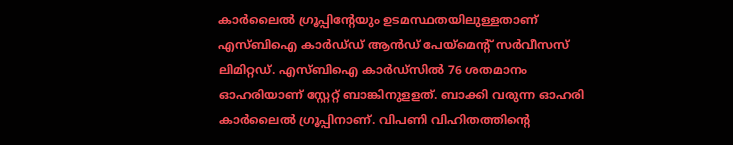കാർലൈൽ ഗ്രൂപ്പിന്റേയും ഉടമസ്ഥതയിലുള്ളതാണ് എസ്‌ബിഐ കാര്‍ഡ്‌ഡ് ആൻഡ് പേയ്‌മെന്റ് സർവീസസ് ലിമിറ്റഡ്. എസ്‌ബിഐ കാർഡ്‌സില്‍ 76 ശതമാനം ഓഹരിയാണ് സ്റ്റേറ്റ് ബാങ്കിനുളളത്. ബാക്കി വരുന്ന ഓഹരി കാർലൈൽ ഗ്രൂപ്പിനാണ്. വിപണി വിഹിതത്തിന്‍റെ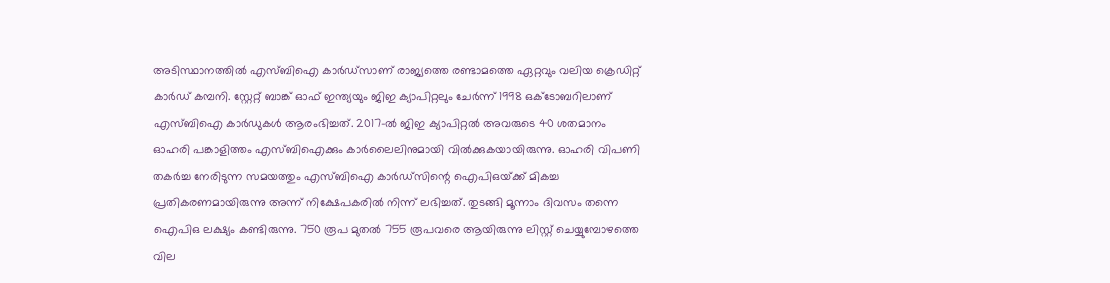അടിസ്ഥാനത്തില്‍ എസ്ബിഐ കാർഡ്‌സാണ് രാജ്യത്തെ രണ്ടാമത്തെ ഏറ്റവും വലിയ ക്രെഡിറ്റ് കാർഡ് കമ്പനി. സ്റ്റേറ്റ് ബാങ്ക് ഓഫ് ഇന്ത്യയും ജി‌ഇ ക്യാപിറ്റലും ചേർന്ന് 1998 ഒക്ടോബറിലാണ് എസ്‌ബി‌ഐ കാർഡുകൾ ആരംഭിച്ചത്. 2017-ൽ ജിഇ ക്യാപിറ്റൽ അവരുടെ 40 ശതമാനം ഓഹരി പങ്കാളിത്തം എസ്‌ബിഐക്കും കാർലൈലിനുമായി വിൽക്കുകയായിരുന്നു. ഓഹരി വിപണി തകര്‍ച്ച നേരിടുന്ന സമയത്തും എസ്‌ബിഐ കാര്‍ഡ്‌സിന്റെ ഐപിഒയ്‌ക്ക് മികച്ച പ്രതികരണമായിരുന്നു അന്ന് നിക്ഷേപകരിൽ നിന്ന് ലഭിച്ചത്. തുടങ്ങി മൂന്നാം ദിവസം തന്നെ ഐപിഒ ലക്ഷ്യം കണ്ടിരുന്നു. 750 രൂപ മുതല്‍ 755 രൂപവരെ ആയിരുന്നു ലിസ്റ്റ് ചെയ്യുമ്പോഴത്തെ വില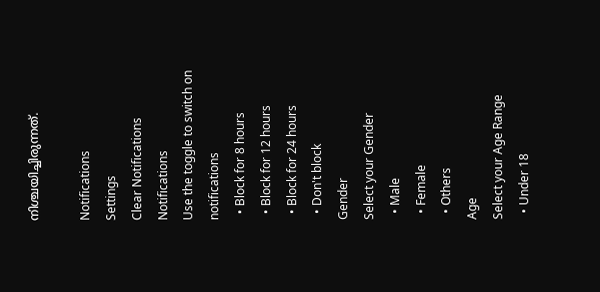നിശ്ചയിച്ചിരുന്നത്.

Notifications
Settings
Clear Notifications
Notifications
Use the toggle to switch on notifications
  • Block for 8 hours
  • Block for 12 hours
  • Block for 24 hours
  • Don't block
Gender
Select your Gender
  • Male
  • Female
  • Others
Age
Select your Age Range
  • Under 18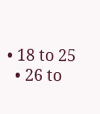• 18 to 25
  • 26 to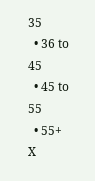35
  • 36 to 45
  • 45 to 55
  • 55+
X